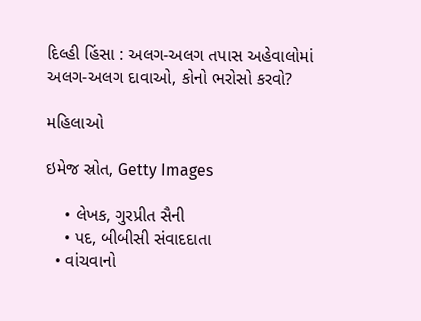દિલ્હી હિંસા : અલગ-અલગ તપાસ અહેવાલોમાં અલગ-અલગ દાવાઓ, કોનો ભરોસો કરવો?

મહિલાઓ

ઇમેજ સ્રોત, Getty Images

    • લેખક, ગુરપ્રીત સૈની
    • પદ, બીબીસી સંવાદદાતા
  • વાંચવાનો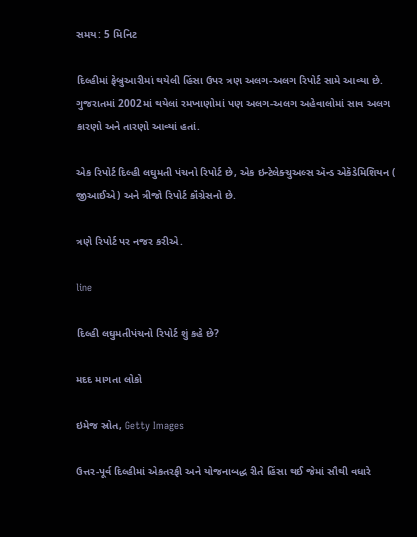સમય: 5 મિનિટ

દિલ્હીમાં ફેબ્રુઆરીમાં થયેલી હિંસા ઉપર ત્રણ અલગ-અલગ રિપોર્ટ સામે આવ્યા છે. ગુજરાતમાં 2002માં થયેલાં રમખાણોમાં પણ અલગ-અલગ અહેવાલોમાં સાવ અલગ કારણો અને તારણો આવ્યાં હતાં.

એક રિપોર્ટ દિલ્હી લઘુમતી પંચનો રિપોર્ટ છે, એક ઇન્ટેલેક્ચુઅલ્સ ઍન્ડ એકૅડેમિશિયન ( જીઆઈએ) અને ત્રીજો રિપોર્ટ કૉંગ્રેસનો છે.

ત્રણે રિપોર્ટ પર નજર કરીએ.

line

દિલ્હી લઘુમતીપંચનો રિપોર્ટ શું કહે છે?

મદદ માગતા લોકો

ઇમેજ સ્રોત, Getty Images

ઉત્તર-પૂર્વ દિલ્હીમાં એકતરફી અને યોજનાબદ્ધ રીતે હિંસા થઈ જેમાં સૌથી વધારે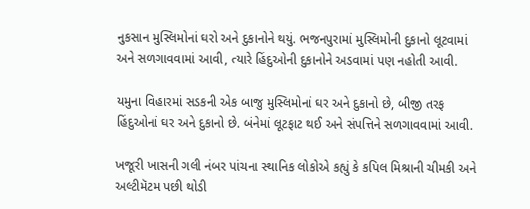નુકસાન મુસ્લિમોનાં ઘરો અને દુકાનોને થયું. ભજનપુરામાં મુસ્લિમોની દુકાનો લૂટવામાં અને સળગાવવામાં આવી, ત્યારે હિંદુઓની દુકાનોને અડવામાં પણ નહોતી આવી.

યમુના વિહારમાં સડકની એક બાજુ મુસ્લિમોનાં ઘર અને દુકાનો છે, બીજી તરફ હિંદુઓનાં ઘર અને દુકાનો છે. બંનેમાં લૂટફાટ થઈ અને સંપત્તિને સળગાવવામાં આવી.

ખજૂરી ખાસની ગલી નંબર પાંચના સ્થાનિક લોકોએ કહ્યું કે કપિલ મિશ્રાની ચીમકી અને અલ્ટીમૅટમ પછી થોડી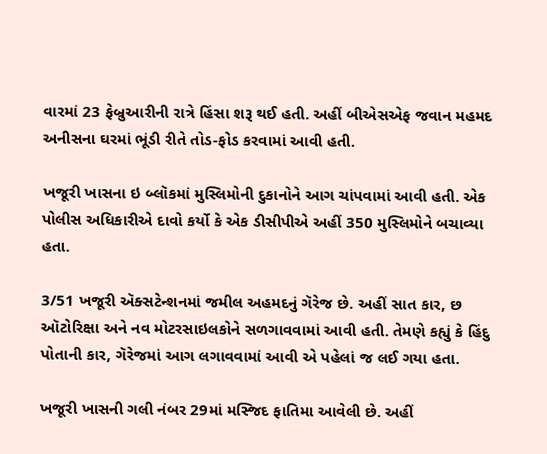વારમાં 23 ફેબ્રુઆરીની રાત્રે હિંસા શરૂ થઈ હતી. અહીં બીએસએફ જવાન મહમદ અનીસના ઘરમાં ભૂંડી રીતે તોડ-ફોડ કરવામાં આવી હતી.

ખજૂરી ખાસના ઇ બ્લૉકમાં મુસ્લિમોની દુકાનોને આગ ચાંપવામાં આવી હતી. એક પોલીસ અધિકારીએ દાવો કર્યો કે એક ડીસીપીએ અહીં 350 મુસ્લિમોને બચાવ્યા હતા.

3/51 ખજૂરી ઍક્સટેન્શનમાં જમીલ અહમદનું ગૅરેજ છે. અહીં સાત કાર, છ ઑટોરિક્ષા અને નવ મોટરસાઇલકોને સળગાવવામાં આવી હતી. તેમણે કહ્યું કે હિંદુ પોતાની કાર, ગૅરેજમાં આગ લગાવવામાં આવી એ પહેલાં જ લઈ ગયા હતા.

ખજૂરી ખાસની ગલી નંબર 29માં મસ્જિદ ફાતિમા આવેલી છે. અહીં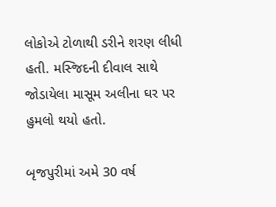લોકોએ ટોળાથી ડરીને શરણ લીધી હતી. મસ્જિદની દીવાલ સાથે જોડાયેલા માસૂમ અલીના ઘર પર હુમલો થયો હતો.

બૃજપુરીમાં અમે 30 વર્ષ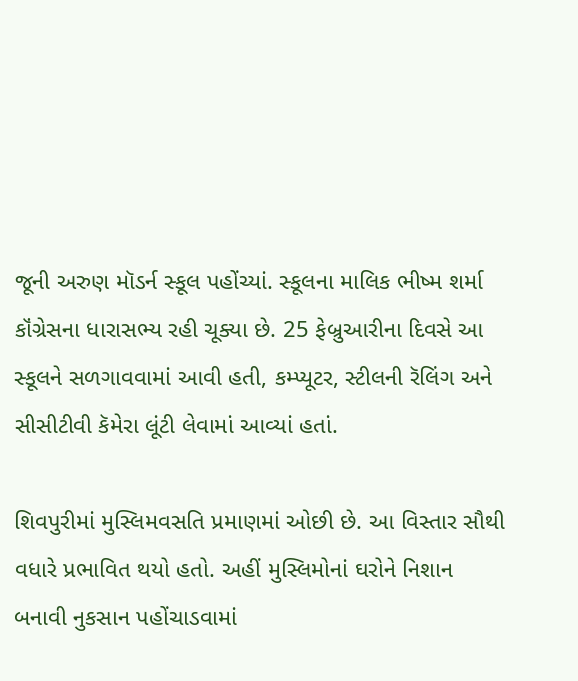જૂની અરુણ મૉડર્ન સ્કૂલ પહોંચ્યાં. સ્કૂલના માલિક ભીષ્મ શર્મા કૉંગ્રેસના ધારાસભ્ય રહી ચૂક્યા છે. 25 ફેબ્રુઆરીના દિવસે આ સ્કૂલને સળગાવવામાં આવી હતી, કમ્પ્યૂટર, સ્ટીલની રૅલિંગ અને સીસીટીવી કૅમેરા લૂંટી લેવામાં આવ્યાં હતાં.

શિવપુરીમાં મુસ્લિમવસતિ પ્રમાણમાં ઓછી છે. આ વિસ્તાર સૌથી વધારે પ્રભાવિત થયો હતો. અહીં મુસ્લિમોનાં ઘરોને નિશાન બનાવી નુકસાન પહોંચાડવામાં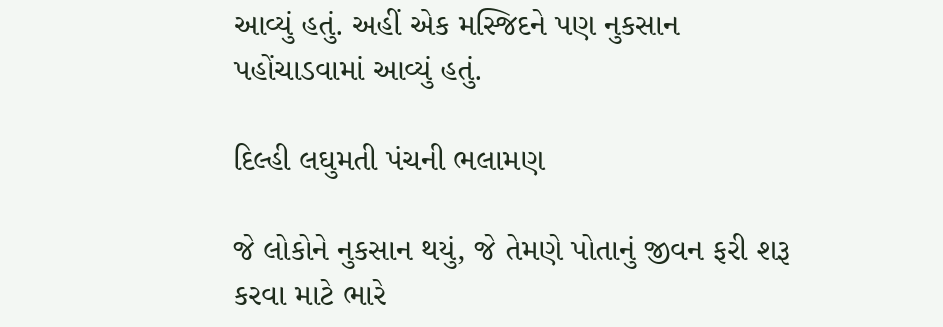આવ્યું હતું. અહીં એક મસ્જિદને પણ નુકસાન પહોંચાડવામાં આવ્યું હતું.

દિલ્હી લઘુમતી પંચની ભલામણ

જે લોકોને નુકસાન થયું, જે તેમણે પોતાનું જીવન ફરી શરૂ કરવા માટે ભારે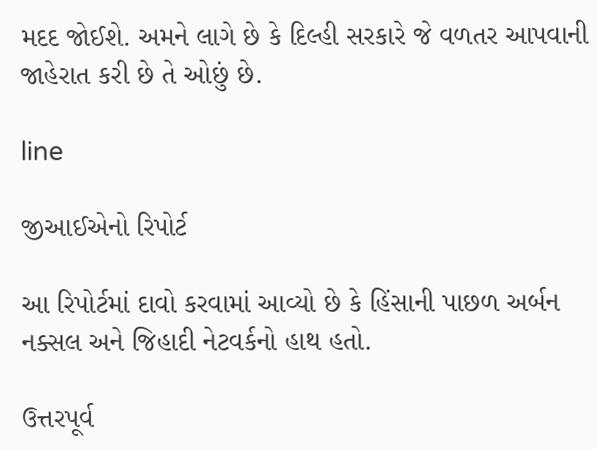મદદ જોઈશે. અમને લાગે છે કે દિલ્હી સરકારે જે વળતર આપવાની જાહેરાત કરી છે તે ઓછું છે.

line

જીઆઈએનો રિપોર્ટ

આ રિપોર્ટમાં દાવો કરવામાં આવ્યો છે કે હિંસાની પાછળ અર્બન નક્સલ અને જિહાદી નેટવર્કનો હાથ હતો.

ઉત્તરપૂર્વ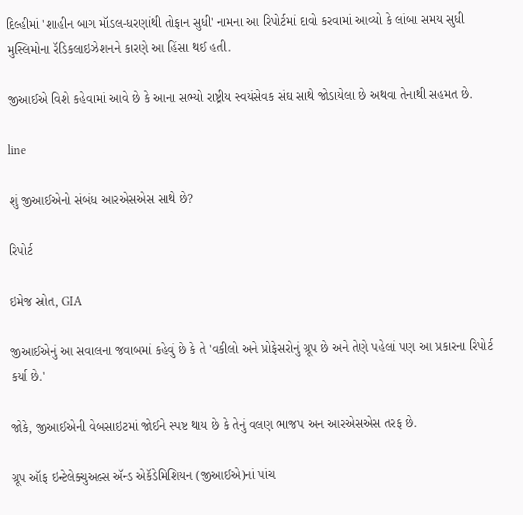દિલ્હીમાં 'શાહીન બાગ મૉડલ-ધરણાંથી તોફાન સુધી' નામના આ રિપોર્ટમાં દાવો કરવામાં આવ્યો કે લાંબા સમય સુધી મુસ્લિમોના રૅડિકલાઇઝેશનને કારણે આ હિંસા થઈ હતી.

જીઆઈએ વિશે કહેવામાં આવે છે કે આના સભ્યો રાષ્ટ્રીય સ્વયંસેવક સંઘ સાથે જોડાયેલા છે અથવા તેનાથી સહમત છે.

line

શું જીઆઈએનો સંબંધ આરએસએસ સાથે છે?

રિપોર્ટ

ઇમેજ સ્રોત, GIA

જીઆઈએનું આ સવાલના જવાબમાં કહેવું છે કે તે 'વકીલો અને પ્રોફેસરોનું ગ્રૂપ છે અને તેણે પહેલાં પણ આ પ્રકારના રિપોર્ટ કર્યા છે.'

જોકે, જીઆઈએની વેબસાઇટમાં જોઈને સ્પષ્ટ થાય છે કે તેનું વલણ ભાજપ અન આરએસએસ તરફ છે.

ગ્રૂપ ઑફ ઇન્ટેલેક્ચુઅલ્સ ઍન્ડ એકૅડેમિશિયન (જીઆઈએ)નાં પાંચ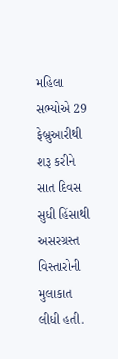મહિલા સભ્યોએ 29 ફેબ્રુઆરીથી શરૂ કરીને સાત દિવસ સુધી હિંસાથી અસરગ્રસ્ત વિસ્તારોની મુલાકાત લીધી હતી.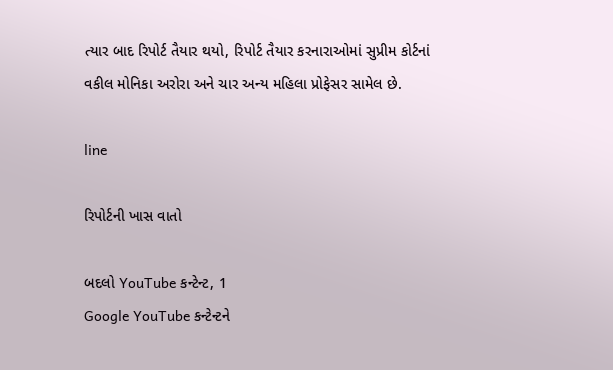ત્યાર બાદ રિપોર્ટ તૈયાર થયો, રિપોર્ટ તૈયાર કરનારાઓમાં સુપ્રીમ કોર્ટનાં વકીલ મોનિકા અરોરા અને ચાર અન્ય મહિલા પ્રોફેસર સામેલ છે.

line

રિપોર્ટની ખાસ વાતો

બદલો YouTube કન્ટેન્ટ, 1
Google YouTube કન્ટેન્ટને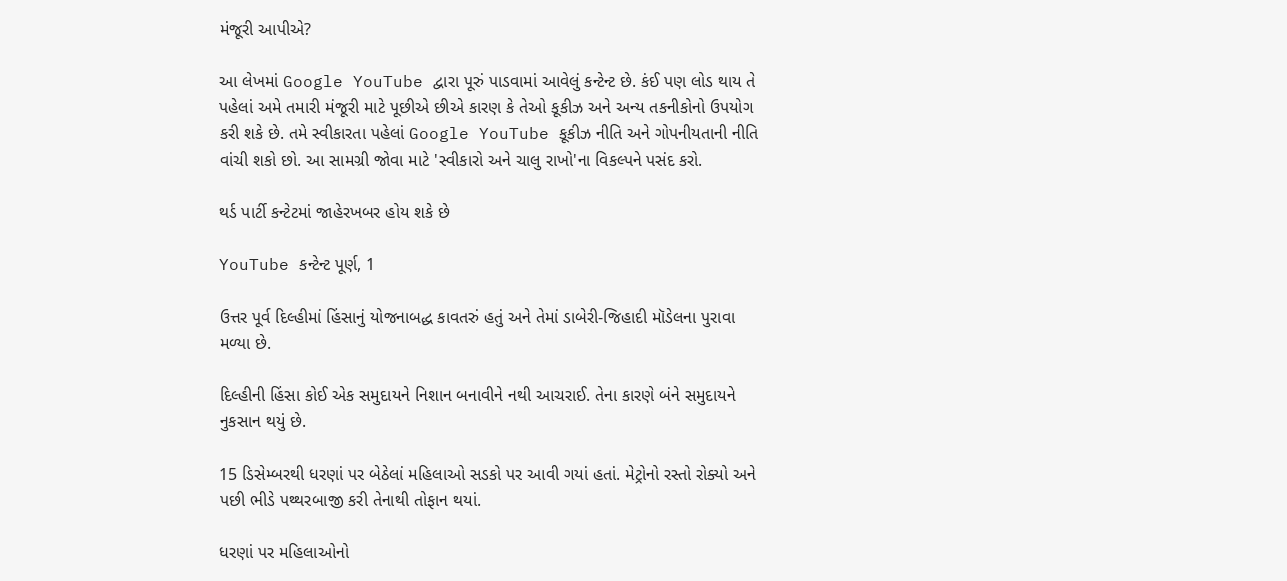મંજૂરી આપીએ?

આ લેખમાં Google YouTube દ્વારા પૂરું પાડવામાં આવેલું કન્ટેન્ટ છે. કંઈ પણ લોડ થાય તે પહેલાં અમે તમારી મંજૂરી માટે પૂછીએ છીએ કારણ કે તેઓ કૂકીઝ અને અન્ય તકનીકોનો ઉપયોગ કરી શકે છે. તમે સ્વીકારતા પહેલાં Google YouTube કૂકીઝ નીતિ અને ગોપનીયતાની નીતિ વાંચી શકો છો. આ સામગ્રી જોવા માટે 'સ્વીકારો અને ચાલુ રાખો'ના વિકલ્પને પસંદ કરો.

થર્ડ પાર્ટી કન્ટેટમાં જાહેરખબર હોય શકે છે

YouTube કન્ટેન્ટ પૂર્ણ, 1

ઉત્તર પૂર્વ દિલ્હીમાં હિંસાનું યોજનાબદ્ધ કાવતરું હતું અને તેમાં ડાબેરી-જિહાદી મૉડેલના પુરાવા મળ્યા છે.

દિલ્હીની હિંસા કોઈ એક સમુદાયને નિશાન બનાવીને નથી આચરાઈ. તેના કારણે બંને સમુદાયને નુકસાન થયું છે.

15 ડિસેમ્બરથી ધરણાં પર બેઠેલાં મહિલાઓ સડકો પર આવી ગયાં હતાં. મેટ્રોનો રસ્તો રોક્યો અને પછી ભીડે પથ્થરબાજી કરી તેનાથી તોફાન થયાં.

ધરણાં પર મહિલાઓનો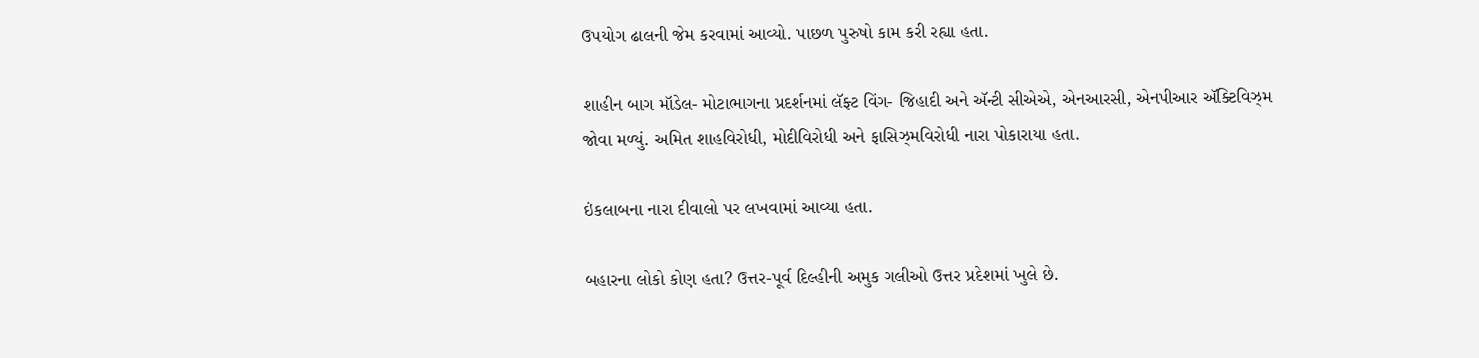ઉપયોગ ઢાલની જેમ કરવામાં આવ્યો. પાછળ પુરુષો કામ કરી રહ્યા હતા.

શાહીન બાગ મૉડેલ- મોટાભાગના પ્રદર્શનમાં લૅફ્ટ વિંગ- જિહાદી અને ઍન્ટી સીએએ, એનઆરસી, એનપીઆર ઍક્ટિવિઝ્મ જોવા મળ્યું. અમિત શાહવિરોધી, મોદીવિરોધી અને ફાસિઝ્મવિરોધી નારા પોકારાયા હતા.

ઇંકલાબના નારા દીવાલો પર લખવામાં આવ્યા હતા.

બહારના લોકો કોણ હતા? ઉત્તર-પૂર્વ દિલ્હીની અમુક ગલીઓ ઉત્તર પ્રદેશમાં ખુલે છે.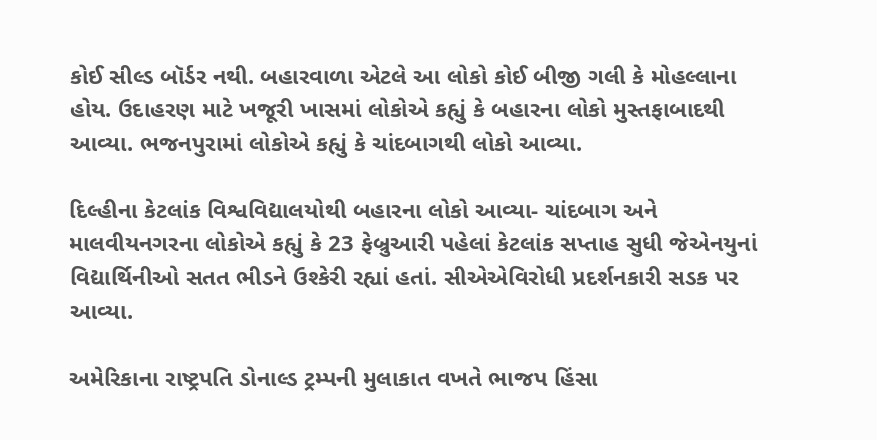કોઈ સીલ્ડ બૉર્ડર નથી. બહારવાળા એટલે આ લોકો કોઈ બીજી ગલી કે મોહલ્લાના હોય. ઉદાહરણ માટે ખજૂરી ખાસમાં લોકોએ કહ્યું કે બહારના લોકો મુસ્તફાબાદથી આવ્યા. ભજનપુરામાં લોકોએ કહ્યું કે ચાંદબાગથી લોકો આવ્યા.

દિલ્હીના કેટલાંક વિશ્વવિદ્યાલયોથી બહારના લોકો આવ્યા- ચાંદબાગ અને માલવીયનગરના લોકોએ કહ્યું કે 23 ફેબ્રુઆરી પહેલાં કેટલાંક સપ્તાહ સુધી જેએનયુનાં વિદ્યાર્થિનીઓ સતત ભીડને ઉશ્કેરી રહ્યાં હતાં. સીએએવિરોધી પ્રદર્શનકારી સડક પર આવ્યા.

અમેરિકાના રાષ્ટ્રપતિ ડોનાલ્ડ ટ્રમ્પની મુલાકાત વખતે ભાજપ હિંસા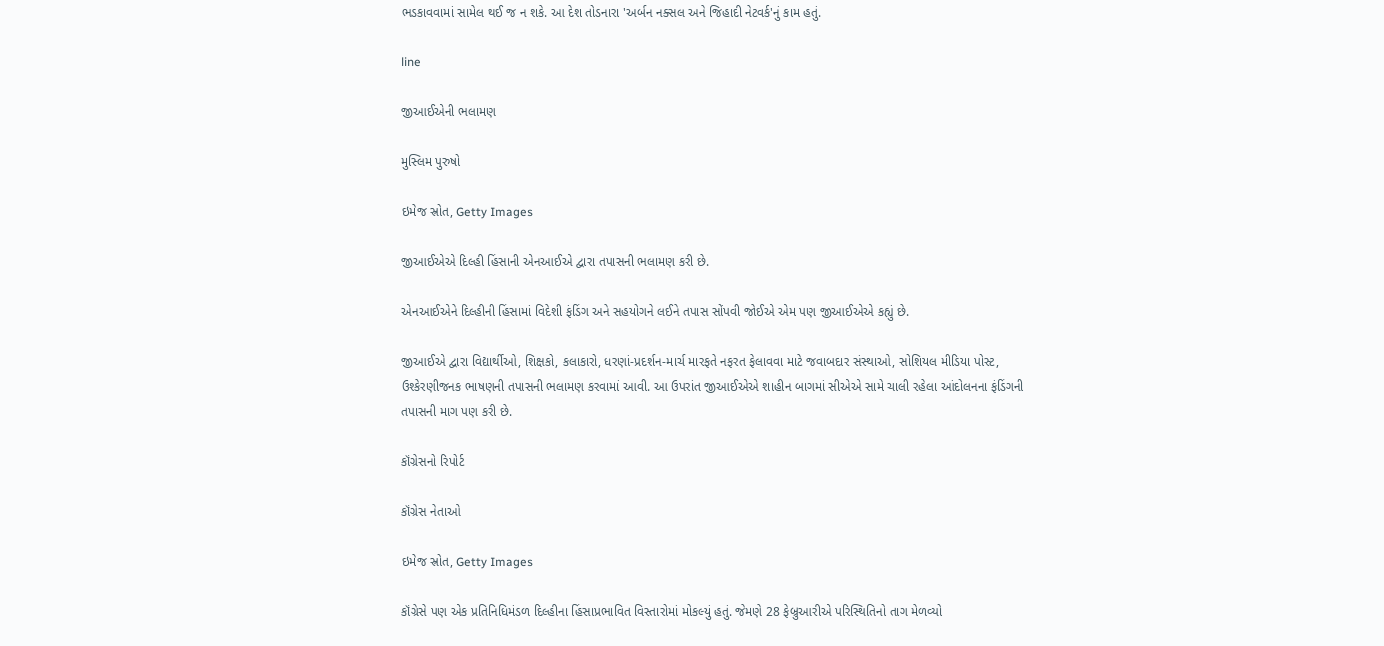ભડકાવવામાં સામેલ થઈ જ ન શકે. આ દેશ તોડનારા 'અર્બન નક્સલ અને જિહાદી નેટવર્ક'નું કામ હતું.

line

જીઆઈએની ભલામણ

મુસ્લિમ પુરુષો

ઇમેજ સ્રોત, Getty Images

જીઆઈએએ દિલ્હી હિંસાની એનઆઈએ દ્વારા તપાસની ભલામણ કરી છે.

એનઆઈએને દિલ્હીની હિંસામાં વિદેશી ફંડિંગ અને સહયોગને લઈને તપાસ સોંપવી જોઈએ એમ પણ જીઆઈએએ કહ્યું છે.

જીઆઈએ દ્વારા વિદ્યાર્થીઓ, શિક્ષકો, કલાકારો, ધરણાં-પ્રદર્શન-માર્ચ મારફતે નફરત ફેલાવવા માટે જવાબદાર સંસ્થાઓ, સોશિયલ મીડિયા પોસ્ટ, ઉશ્કેરણીજનક ભાષણની તપાસની ભલામણ કરવામાં આવી. આ ઉપરાંત જીઆઈએએ શાહીન બાગમાં સીએએ સામે ચાલી રહેલા આંદોલનના ફંડિંગની તપાસની માગ પણ કરી છે.

કૉંગ્રેસનો રિપોર્ટ

કૉંગ્રેસ નેતાઓ

ઇમેજ સ્રોત, Getty Images

કૉંગ્રેસે પણ એક પ્રતિનિધિમંડળ દિલ્હીના હિંસાપ્રભાવિત વિસ્તારોમાં મોકલ્યું હતું. જેમણે 28 ફેબ્રુઆરીએ પરિસ્થિતિનો તાગ મેળવ્યો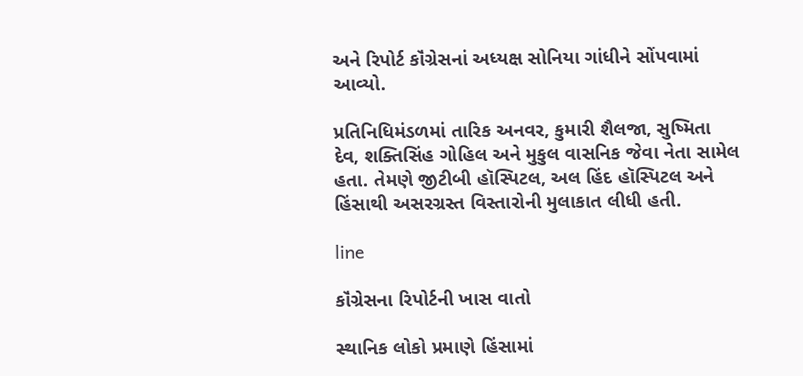અને રિપોર્ટ કૉંગ્રેસનાં અધ્યક્ષ સોનિયા ગાંધીને સોંપવામાં આવ્યો.

પ્રતિનિધિમંડળમાં તારિક અનવર, કુમારી શૈલજા, સુષ્મિતા દેવ, શક્તિસિંહ ગોહિલ અને મુકુલ વાસનિક જેવા નેતા સામેલ હતા. તેમણે જીટીબી હૉસ્પિટલ, અલ હિંદ હૉસ્પિટલ અને હિંસાથી અસરગ્રસ્ત વિસ્તારોની મુલાકાત લીધી હતી.

line

કૉંગ્રેસના રિપોર્ટની ખાસ વાતો

સ્થાનિક લોકો પ્રમાણે હિંસામાં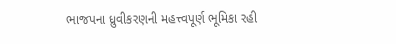ભાજપના ધ્રુવીકરણની મહત્ત્વપૂર્ણ ભૂમિકા રહી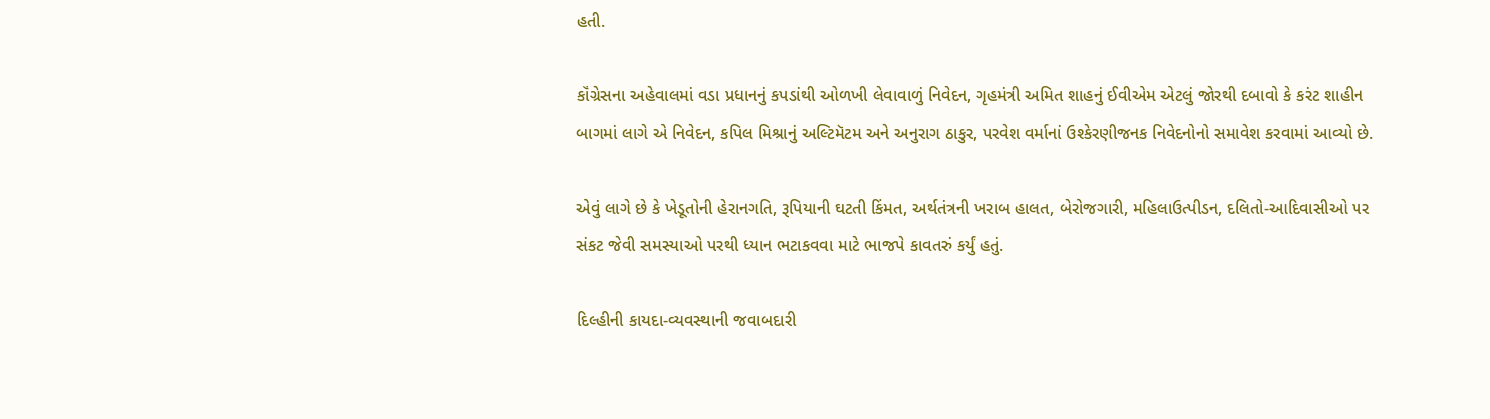હતી.

કૉંગ્રેસના અહેવાલમાં વડા પ્રધાનનું કપડાંથી ઓળખી લેવાવાળું નિવેદન, ગૃહમંત્રી અમિત શાહનું ઈવીએમ એટલું જોરથી દબાવો કે કરંટ શાહીન બાગમાં લાગે એ નિવેદન, કપિલ મિશ્રાનું અલ્ટિમૅટમ અને અનુરાગ ઠાકુર, પરવેશ વર્માનાં ઉશ્કેરણીજનક નિવેદનોનો સમાવેશ કરવામાં આવ્યો છે.

એવું લાગે છે કે ખેડૂતોની હેરાનગતિ, રૂપિયાની ઘટતી કિંમત, અર્થતંત્રની ખરાબ હાલત, બેરોજગારી, મહિલાઉત્પીડન, દલિતો-આદિવાસીઓ પર સંકટ જેવી સમસ્યાઓ પરથી ધ્યાન ભટાકવવા માટે ભાજપે કાવતરું કર્યું હતું.

દિલ્હીની કાયદા-વ્યવસ્થાની જવાબદારી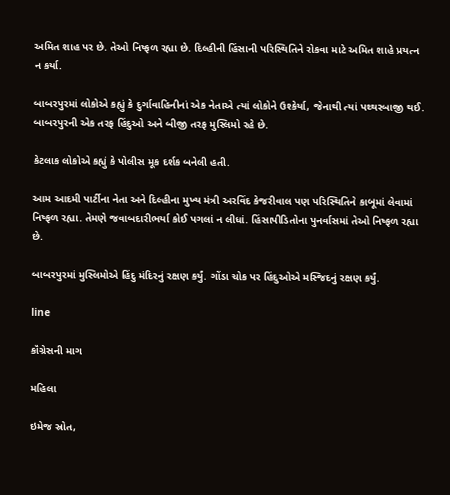અમિત શાહ પર છે. તેઓ નિષ્ફળ રહ્યા છે. દિલ્હીની હિંસાની પરિસ્થિતિને રોકવા માટે અમિત શાહે પ્રયત્ન ન કર્યા.

બાબરપુરમાં લોકોએ કહ્યું કે દુર્ગાવાહિનીનાં એક નેતાએ ત્યાં લોકોને ઉશ્કેર્યા, જેનાથી ત્યાં પથ્થરબાજી થઈ. બાબરપુરની એક તરફ હિંદુઓ અને બીજી તરફ મુસ્લિમો રહે છે.

કેટલાક લોકોએ કહ્યું કે પોલીસ મૂક દર્શક બનેલી હતી.

આમ આદમી પાર્ટીના નેતા અને દિલ્હીના મુખ્ય મંત્રી અરવિંદ કેજરીવાલ પણ પરિસ્થિતિને કાબૂમાં લેવામાં નિષ્ફળ રહ્યા. તેમણે જવાબદારીભર્યા કોઈ પગલાં ન લીધાં. હિંસાપીડિતોના પુનર્વાસમાં તેઓ નિષ્ફળ રહ્યા છે.

બાબરપુરમાં મુસ્લિમોએ હિંદુ મંદિરનું રક્ષણ કર્યું. ગોંડા ચોક પર હિંદુઓએ મસ્જિદનું રક્ષણ કર્યું.

line

કૉંગ્રેસની માગ

મહિલા

ઇમેજ સ્રોત,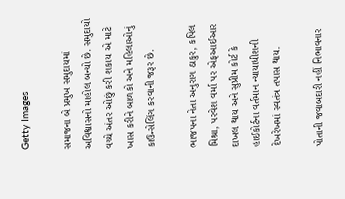Getty Images

સમાજના બે પ્રમુખ સમુદાયમાં અવિશ્વાસનો માહોલ બન્યો છે. સમુદાયો વચ્ચે અંતર ઓછું કરી શકાય એ માટે ખાસ કરીને બાળકો અને મહિલાઓનું કાઉન્સેલિંગ કરવાની જરૂર છે.

ભાજપના નેતા અનુરાગ ઠાકુર, કપિલ મિશ્રા, પરવેશ વર્મા પર એફઆઈઆર દાખલ થાય અને સુપ્રીમ કોર્ટ કે હાઈકોર્ટના વર્તમાન ન્યાયાધીશની દેખરેખમાં સ્વતંત્ર તપાસ થાય.

પોતાની જવાબદારી નહીં નિભાવનાર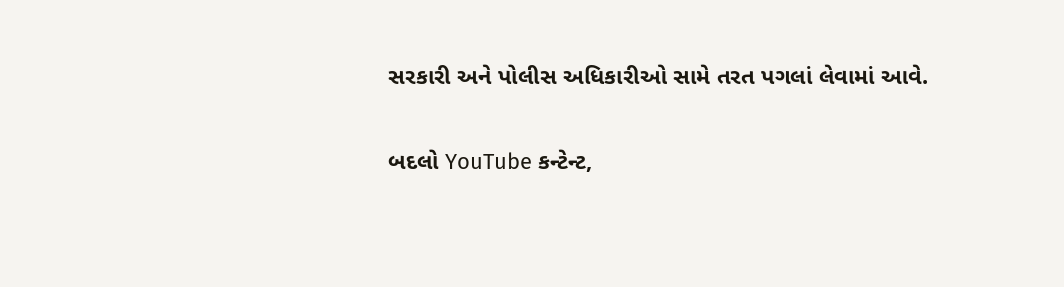સરકારી અને પોલીસ અધિકારીઓ સામે તરત પગલાં લેવામાં આવે.

બદલો YouTube કન્ટેન્ટ,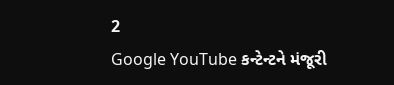2
Google YouTube કન્ટેન્ટને મંજૂરી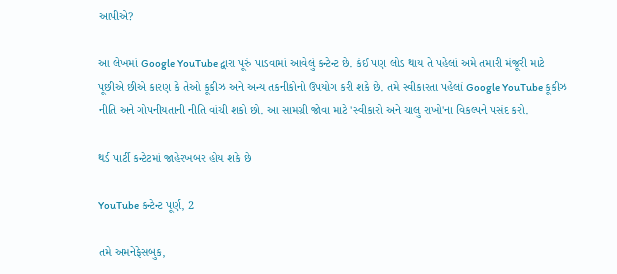આપીએ?

આ લેખમાં Google YouTube દ્વારા પૂરું પાડવામાં આવેલું કન્ટેન્ટ છે. કંઈ પણ લોડ થાય તે પહેલાં અમે તમારી મંજૂરી માટે પૂછીએ છીએ કારણ કે તેઓ કૂકીઝ અને અન્ય તકનીકોનો ઉપયોગ કરી શકે છે. તમે સ્વીકારતા પહેલાં Google YouTube કૂકીઝ નીતિ અને ગોપનીયતાની નીતિ વાંચી શકો છો. આ સામગ્રી જોવા માટે 'સ્વીકારો અને ચાલુ રાખો'ના વિકલ્પને પસંદ કરો.

થર્ડ પાર્ટી કન્ટેટમાં જાહેરખબર હોય શકે છે

YouTube કન્ટેન્ટ પૂર્ણ, 2

તમે અમનેફેસબુક,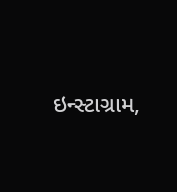ઇન્સ્ટાગ્રામ,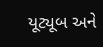યૂટ્યૂબ અને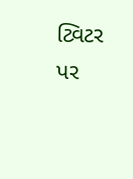ટ્વિટર પર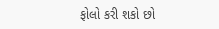ફોલો કરી શકો છો